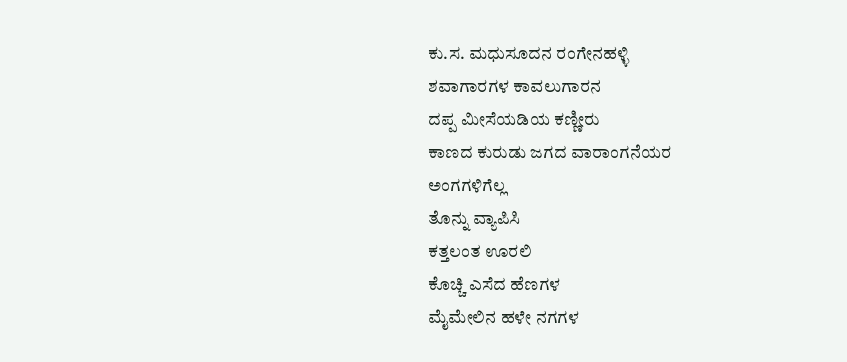ಕು.ಸ. ಮಧುಸೂದನ ರಂಗೇನಹಳ್ಳಿ
ಶವಾಗಾರಗಳ ಕಾವಲುಗಾರನ
ದಪ್ಪ ಮೀಸೆಯಡಿಯ ಕಣ್ಣೀರು
ಕಾಣದ ಕುರುಡು ಜಗದ ವಾರಾಂಗನೆಯರ
ಅಂಗಗಳಿಗೆಲ್ಲ
ತೊನ್ನು ವ್ಯಾಪಿಸಿ
ಕತ್ತಲಂತ ಊರಲಿ
ಕೊಚ್ಚಿ ಎಸೆದ ಹೆಣಗಳ
ಮೈಮೇಲಿನ ಹಳೇ ನಗಗಳ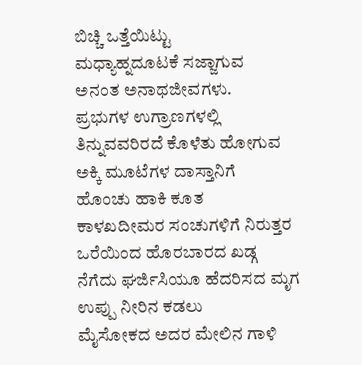ಬಿಚ್ಚಿ ಒತ್ತೆಯಿಟ್ಟು
ಮಧ್ಯಾಹ್ನದೂಟಕೆ ಸಜ್ಜಾಗುವ
ಅನಂತ ಅನಾಥಜೀವಗಳು.
ಪ್ರಭುಗಳ ಉಗ್ರಾಣಗಳಲ್ಲಿ
ತಿನ್ನುವವರಿರದೆ ಕೊಳೆತು ಹೋಗುವ
ಅಕ್ಕಿ ಮೂಟೆಗಳ ದಾಸ್ತಾನಿಗೆ
ಹೊಂಚು ಹಾಕಿ ಕೂತ
ಕಾಳಖದೀಮರ ಸಂಚುಗಳಿಗೆ ನಿರುತ್ತರ
ಒರೆಯಿಂದ ಹೊರಬಾರದ ಖಡ್ಗ
ನೆಗೆದು ಘರ್ಜಿಸಿಯೂ ಹೆದರಿಸದ ಮೃಗ
ಉಪ್ಪು ನೀರಿನ ಕಡಲು
ಮೈಸೋಕದ ಅದರ ಮೇಲಿನ ಗಾಳಿ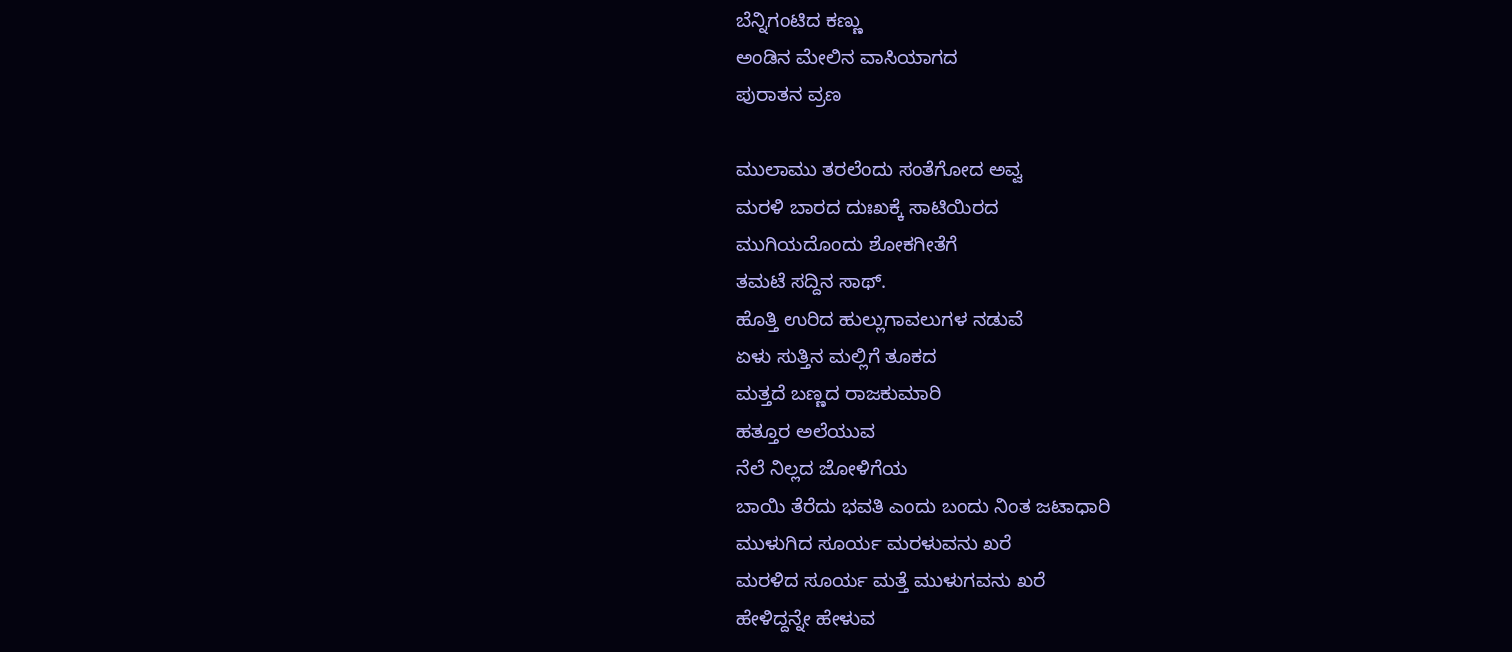ಬೆನ್ನಿಗಂಟಿದ ಕಣ್ಣು
ಅಂಡಿನ ಮೇಲಿನ ವಾಸಿಯಾಗದ
ಪುರಾತನ ವ್ರಣ

ಮುಲಾಮು ತರಲೆಂದು ಸಂತೆಗೋದ ಅವ್ವ
ಮರಳಿ ಬಾರದ ದುಃಖಕ್ಕೆ ಸಾಟಿಯಿರದ
ಮುಗಿಯದೊಂದು ಶೋಕಗೀತೆಗೆ
ತಮಟೆ ಸದ್ದಿನ ಸಾಥ್.
ಹೊತ್ತಿ ಉರಿದ ಹುಲ್ಲುಗಾವಲುಗಳ ನಡುವೆ
ಏಳು ಸುತ್ತಿನ ಮಲ್ಲಿಗೆ ತೂಕದ
ಮತ್ತದೆ ಬಣ್ಣದ ರಾಜಕುಮಾರಿ
ಹತ್ತೂರ ಅಲೆಯುವ
ನೆಲೆ ನಿಲ್ಲದ ಜೋಳಿಗೆಯ
ಬಾಯಿ ತೆರೆದು ಭವತಿ ಎಂದು ಬಂದು ನಿಂತ ಜಟಾಧಾರಿ
ಮುಳುಗಿದ ಸೂರ್ಯ ಮರಳುವನು ಖರೆ
ಮರಳಿದ ಸೂರ್ಯ ಮತ್ತೆ ಮುಳುಗವನು ಖರೆ
ಹೇಳಿದ್ದನ್ನೇ ಹೇಳುವ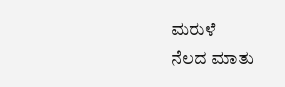ಮರುಳೆ
ನೆಲದ ಮಾತು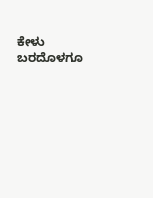ಕೇಳು
ಬರದೊಳಗೂ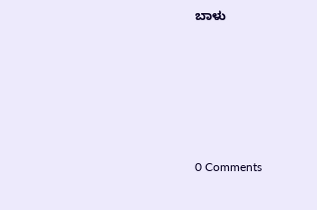ಬಾಳು






0 Comments